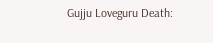Gujju Loveguru Death: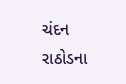ચંદન રાઠોડના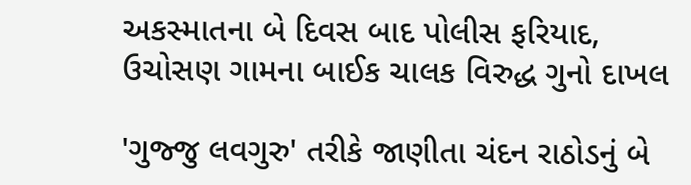અકસ્માતના બે દિવસ બાદ પોલીસ ફરિયાદ, ઉચોસણ ગામના બાઈક ચાલક વિરુદ્ધ ગુનો દાખલ

'ગુજ્જુ લવગુરુ' તરીકે જાણીતા ચંદન રાઠોડનું બે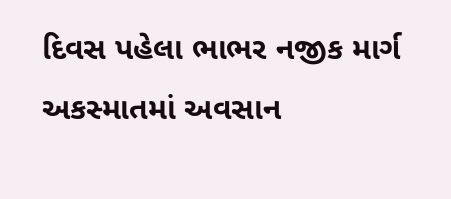દિવસ પહેલા ભાભર નજીક માર્ગ અકસ્માતમાં અવસાન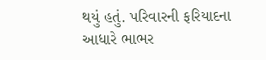થયું હતું. પરિવારની ફરિયાદના આધારે ભાભર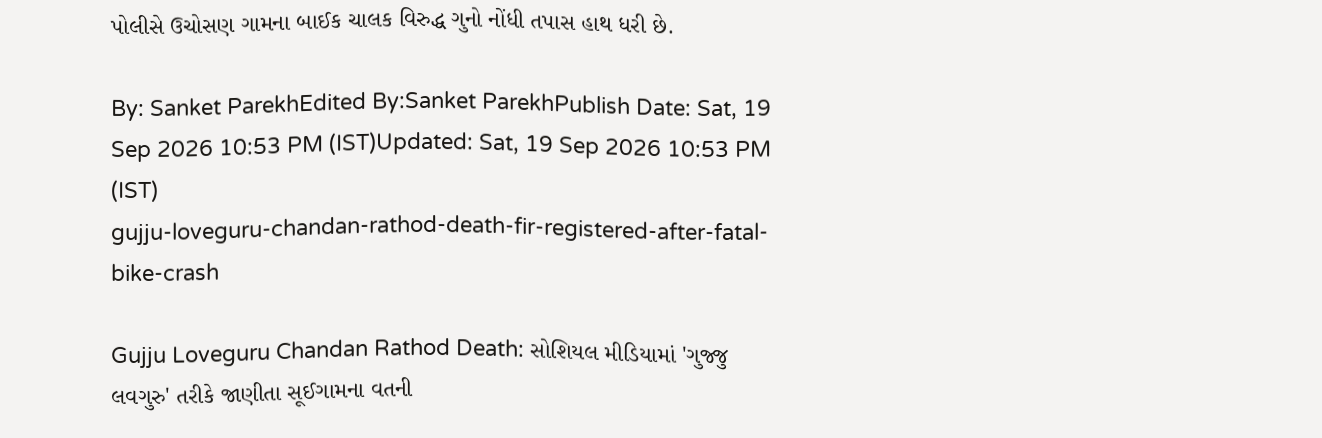પોલીસે ઉચોસણ ગામના બાઈક ચાલક વિરુદ્ધ ગુનો નોંધી તપાસ હાથ ધરી છે.

By: Sanket ParekhEdited By:Sanket ParekhPublish Date: Sat, 19 Sep 2026 10:53 PM (IST)Updated: Sat, 19 Sep 2026 10:53 PM (IST)
gujju-loveguru-chandan-rathod-death-fir-registered-after-fatal-bike-crash

Gujju Loveguru Chandan Rathod Death: સોશિયલ મીડિયામાં 'ગુજ્જુ લવગુરુ' તરીકે જાણીતા સૂઈગામના વતની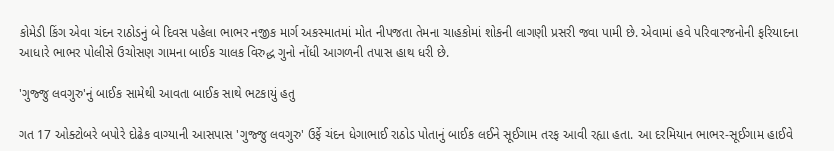કોમેડી કિંગ એવા ચંદન રાઠોડનું બે દિવસ પહેલા ભાભર નજીક માર્ગ અકસ્માતમાં મોત નીપજતા તેમના ચાહકોમાં શોકની લાગણી પ્રસરી જવા પામી છે. એવામાં હવે પરિવારજનોની ફરિયાદના આધારે ભાભર પોલીસે ઉચોસણ ગામના બાઈક ચાલક વિરુદ્ધ ગુનો નોંધી આગળની તપાસ હાથ ધરી છે.

'ગુજ્જુ લવગુરુ'નું બાઈક સામેથી આવતા બાઈક સાથે ભટકાયું હતુ

ગત 17 ઓક્ટોબરે બપોરે દોઢેક વાગ્યાની આસપાસ 'ગુજ્જુ લવગુરુ' ઉર્ફે ચંદન ધેગાભાઈ રાઠોડ પોતાનું બાઈક લઈને સૂઈગામ તરફ આવી રહ્યા હતા. આ દરમિયાન ભાભર-સૂઈગામ હાઈવે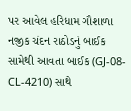પર આવેલ હરિધામ ગૌશાળા નજીક ચંદન રાઠોડનું બાઈક સામેથી આવતા બાઈક (GJ-08-CL-4210) સાથે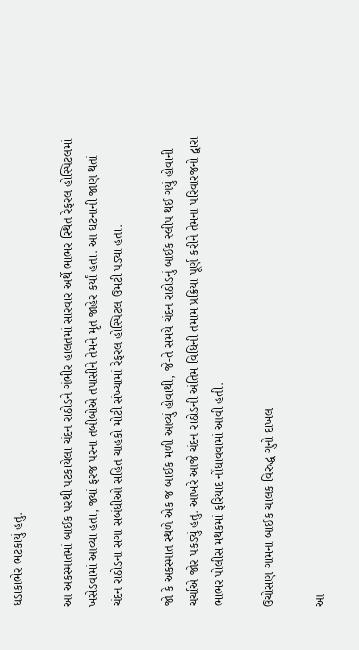ધડાકાભેર ભટકાયું હતુ.

આ અકસ્માતમાં બાઈક પરથી પટકાયેલા ચંદન રાઠોડને ગંભીર હાલતમાં સારવાર અર્થે ભાભર સ્થિત રેફરલ હોસ્પિટલમાં ખસેડવામાં આવ્યા હતા, જ્યાં ફરજ પરના તબીબોએ તપાસીને તેમને મૃત જાહેર કર્યાં હતા. આ ઘટનાની જાણ થતાં ચંદન રાઠોડના સગા સબંધીઓ સહિત ચાહકો મોટી સંખ્યામાં રેફરલ હોસ્પિટલ ઉમટી પડ્યા હતા.

જો કે અકસ્માત સ્થળે એક જ બાઈક મળી આવ્યું હોવાથી, જે-તે સમયે ચંદન રાઠોડનું બાઈક સ્લીપ થઈ ગયું હોવાની ચર્ચાએ જોર પકડ્યું હતુ. આખરે આજે ચંદન રાઠોડની અંતિમ વિધિની તમામ પ્રક્રિયા પૂર્ણ કરીને તેમના પરિવારજનો દ્વારા ભાભર પોલીસ મથકમાં ફરિયાદ નોંધાવવામાં આવી હતી.

ઉચોસણ ગામના બાઈક ચાલક વિરુદ્ધ ગુનો દાખલ

આ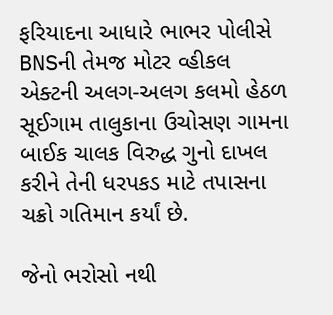ફરિયાદના આધારે ભાભર પોલીસે BNSની તેમજ મોટર વ્હીકલ એક્ટની અલગ-અલગ કલમો હેઠળ સૂઈગામ તાલુકાના ઉચોસણ ગામના બાઈક ચાલક વિરુદ્ધ ગુનો દાખલ કરીને તેની ધરપકડ માટે તપાસના ચક્રો ગતિમાન કર્યાં છે.

જેનો ભરોસો નથી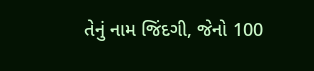તેનું નામ જિંદગી, જેનો 100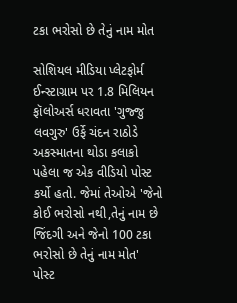ટકા ભરોસો છે તેનું નામ મોત

સોશિયલ મીડિયા પ્લેટફોર્મ ઈન્સ્ટાગ્રામ પર 1.8 મિલિયન ફૉલોઅર્સ ધરાવતા 'ગુજ્જુ લવગુરુ' ઉર્ફે ચંદન રાઠોડે અકસ્માતના થોડા કલાકો પહેલા જ એક વીડિયો પોસ્ટ કર્યો હતો. જેમાં તેઓએ 'જેનો કોઈ ભરોસો નથી,તેનું નામ છે જિંદગી અને જેનો 100 ટકા ભરોસો છે તેનું નામ મોત' પોસ્ટ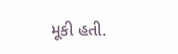મૂકી હતી.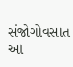સંજોગોવસાત આ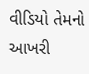વીડિયો તેમનો આખરી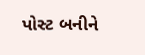પોસ્ટ બનીને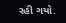રહી ગયો.